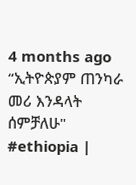4 months ago
“ኢትዮጵያም ጠንካራ መሪ እንዳላት ሰምቻለሁ"
#ethiopia |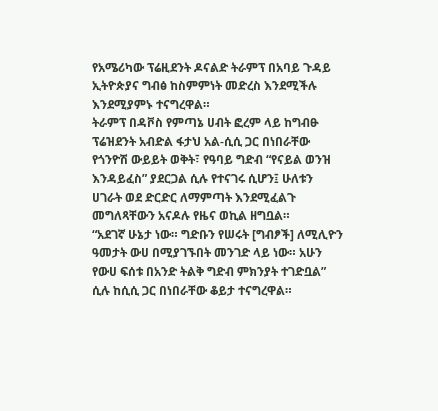የአሜሪካው ፕሬዚደንት ዶናልድ ትራምፕ በአባይ ጉዳይ ኢትዮጵያና ግብፅ ከስምምነት መድረስ እንደሚችሉ እንደሚያምኑ ተናግረዋል።
ትራምፕ በዳቮስ የምጣኔ ሀብት ፎረም ላይ ከግብፁ ፕሬዝደንት አብድል ፋታህ አል-ሲሲ ጋር በነበራቸው የጎንዮሽ ውይይት ወቅት፣ የዓባይ ግድብ “የናይል ወንዝ እንዳይፈስ” ያደርጋል ሲሉ የተናገሩ ሲሆን፤ ሁለቱን ሀገራት ወደ ድርድር ለማምጣት እንደሚፈልጉ መግለጻቸውን አናዶሉ የዜና ወኪል ዘግቧል።
“አደገኛ ሁኔታ ነው። ግድቡን የሠሩት [ግብፆች] ለሚሊዮን ዓመታት ውሀ በሚያገኙበት መንገድ ላይ ነው። አሁን የውሀ ፍሰቱ በአንድ ትልቅ ግድብ ምክንያት ተገድቧል” ሲሉ ከሲሲ ጋር በነበራቸው ቆይታ ተናግረዋል።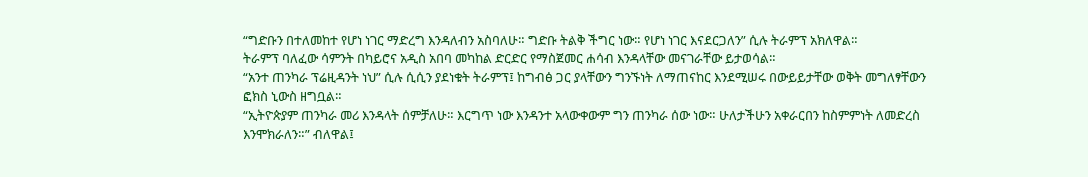“ግድቡን በተለመከተ የሆነ ነገር ማድረግ እንዳለብን አስባለሁ። ግድቡ ትልቅ ችግር ነው። የሆነ ነገር እናደርጋለን” ሲሉ ትራምፕ አክለዋል።
ትራምፕ ባለፈው ሳምንት በካይሮና አዲስ አበባ መካከል ድርድር የማስጀመር ሐሳብ እንዳላቸው መናገራቸው ይታወሳል።
“አንተ ጠንካራ ፕሬዚዳንት ነህ” ሲሉ ሲሲን ያደነቁት ትራምፕ፤ ከግብፅ ጋር ያላቸውን ግንኙነት ለማጠናከር እንደሚሠሩ በውይይታቸው ወቅት መግለፃቸውን ፎክስ ኒውስ ዘግቧል።
“ኢትዮጵያም ጠንካራ መሪ እንዳላት ሰምቻለሁ። እርግጥ ነው እንዳንተ አላውቀውም ግን ጠንካራ ሰው ነው። ሁለታችሁን አቀራርበን ከስምምነት ለመድረስ እንሞክራለን።” ብለዋል፤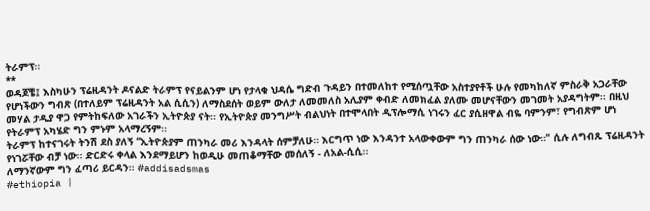ትራምፕ፡፡
**
ወዳጆቼ፤ እስካሁን ፕሬዚዳንት ዶናልድ ትራምፕ የናይልንም ሆነ የታላቁ ህዳሴ ግድብ ጉዳይን በተመለከተ የሚሰጧቸው አስተያየቶች ሁሉ የመካከለኛ ምስራቅ አጋራቸው የሆነችውን ግብጽ (በተለይም ፕሬዚዳንት አል ሲሲን) ለማስደሰት ወይም ውለታ ለመመለስ አሊያም ቀብድ ለመክፈል ያለሙ መሆናቸውን መገመት አያዳግትም፡፡ በዚህ መሃል ታዲያ ዋጋ የምትከፍለው አገራችን ኢትዮጵያ ናት፡፡ የኢትዮጵያ መንግሥት ብልህነት በተሞላበት ዲፕሎማሲ ነገሩን ፈር ያሲዘዋል ብዬ ባምንም፣ የግብጽም ሆነ የትራምፕ አካሄድ ግን ምኑም አላማረኝም፡፡
ትራምፕ ከተናገሩት ትንሽ ደስ ያለኝ “ኢትዮጵያም ጠንካራ መሪ እንዳላት ሰምቻለሁ። እርግጥ ነው እንዳንተ አላውቀውም ግን ጠንካራ ሰው ነው።" ሲሉ ለግብጹ ፕሬዚዳንት የነገሯቸው ብቻ ነው፡፡ ድርድሩ ቀላል እንደማይሆን ከወዲሁ መጠቆማቸው መሰለኝ - ለአል-ሲሲ፡፡
ለማንኛውም ግን ፈጣሪ ይርዳን፡፡ #addisadsmas
#ethiopia |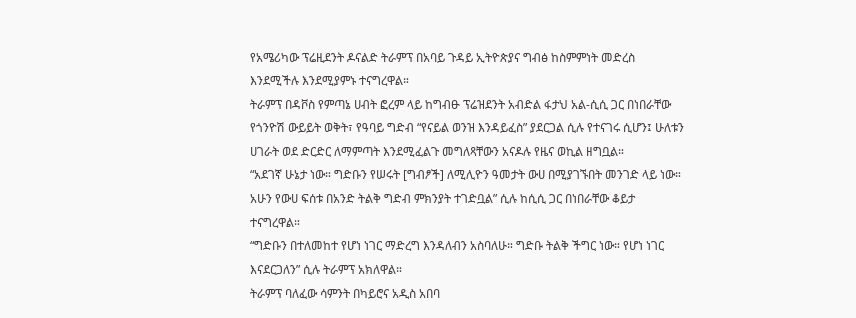የአሜሪካው ፕሬዚደንት ዶናልድ ትራምፕ በአባይ ጉዳይ ኢትዮጵያና ግብፅ ከስምምነት መድረስ እንደሚችሉ እንደሚያምኑ ተናግረዋል።
ትራምፕ በዳቮስ የምጣኔ ሀብት ፎረም ላይ ከግብፁ ፕሬዝደንት አብድል ፋታህ አል-ሲሲ ጋር በነበራቸው የጎንዮሽ ውይይት ወቅት፣ የዓባይ ግድብ “የናይል ወንዝ እንዳይፈስ” ያደርጋል ሲሉ የተናገሩ ሲሆን፤ ሁለቱን ሀገራት ወደ ድርድር ለማምጣት እንደሚፈልጉ መግለጻቸውን አናዶሉ የዜና ወኪል ዘግቧል።
“አደገኛ ሁኔታ ነው። ግድቡን የሠሩት [ግብፆች] ለሚሊዮን ዓመታት ውሀ በሚያገኙበት መንገድ ላይ ነው። አሁን የውሀ ፍሰቱ በአንድ ትልቅ ግድብ ምክንያት ተገድቧል” ሲሉ ከሲሲ ጋር በነበራቸው ቆይታ ተናግረዋል።
“ግድቡን በተለመከተ የሆነ ነገር ማድረግ እንዳለብን አስባለሁ። ግድቡ ትልቅ ችግር ነው። የሆነ ነገር እናደርጋለን” ሲሉ ትራምፕ አክለዋል።
ትራምፕ ባለፈው ሳምንት በካይሮና አዲስ አበባ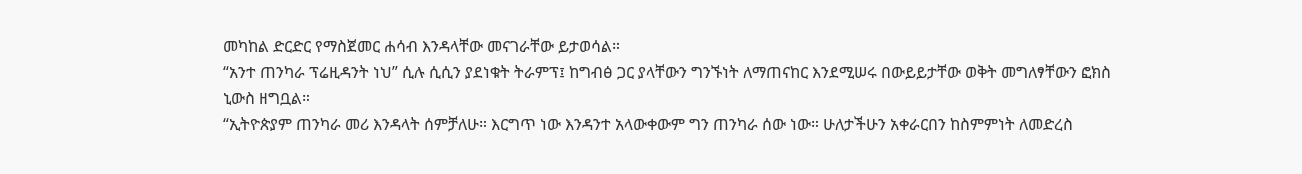መካከል ድርድር የማስጀመር ሐሳብ እንዳላቸው መናገራቸው ይታወሳል።
“አንተ ጠንካራ ፕሬዚዳንት ነህ” ሲሉ ሲሲን ያደነቁት ትራምፕ፤ ከግብፅ ጋር ያላቸውን ግንኙነት ለማጠናከር እንደሚሠሩ በውይይታቸው ወቅት መግለፃቸውን ፎክስ ኒውስ ዘግቧል።
“ኢትዮጵያም ጠንካራ መሪ እንዳላት ሰምቻለሁ። እርግጥ ነው እንዳንተ አላውቀውም ግን ጠንካራ ሰው ነው። ሁለታችሁን አቀራርበን ከስምምነት ለመድረስ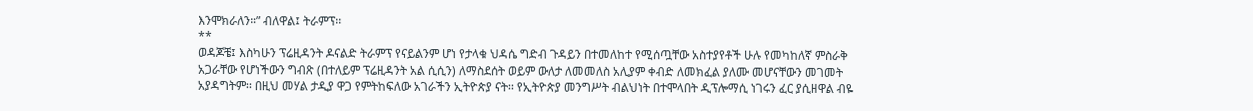እንሞክራለን።” ብለዋል፤ ትራምፕ፡፡
**
ወዳጆቼ፤ እስካሁን ፕሬዚዳንት ዶናልድ ትራምፕ የናይልንም ሆነ የታላቁ ህዳሴ ግድብ ጉዳይን በተመለከተ የሚሰጧቸው አስተያየቶች ሁሉ የመካከለኛ ምስራቅ አጋራቸው የሆነችውን ግብጽ (በተለይም ፕሬዚዳንት አል ሲሲን) ለማስደሰት ወይም ውለታ ለመመለስ አሊያም ቀብድ ለመክፈል ያለሙ መሆናቸውን መገመት አያዳግትም፡፡ በዚህ መሃል ታዲያ ዋጋ የምትከፍለው አገራችን ኢትዮጵያ ናት፡፡ የኢትዮጵያ መንግሥት ብልህነት በተሞላበት ዲፕሎማሲ ነገሩን ፈር ያሲዘዋል ብዬ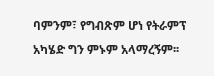ባምንም፣ የግብጽም ሆነ የትራምፕ አካሄድ ግን ምኑም አላማረኝም፡፡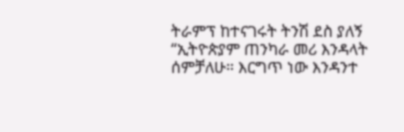ትራምፕ ከተናገሩት ትንሽ ደስ ያለኝ “ኢትዮጵያም ጠንካራ መሪ እንዳላት ሰምቻለሁ። እርግጥ ነው እንዳንተ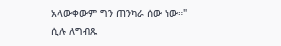አላውቀውም ግን ጠንካራ ሰው ነው።" ሲሉ ለግብጹ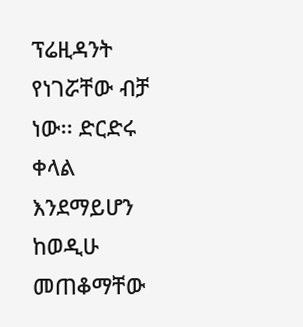ፕሬዚዳንት የነገሯቸው ብቻ ነው፡፡ ድርድሩ ቀላል እንደማይሆን ከወዲሁ መጠቆማቸው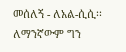መሰለኝ - ለአል-ሲሲ፡፡
ለማንኛውም ግን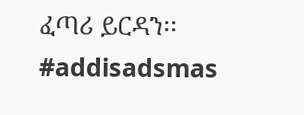ፈጣሪ ይርዳን፡፡ #addisadsmas